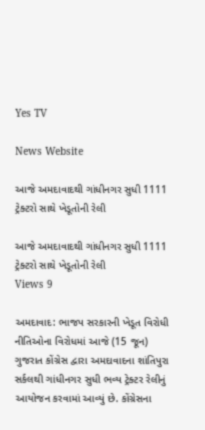Yes TV

News Website

આજે અમદાવાદથી ગાંધીનગર સુધી 1111 ટ્રેક્ટરો સાથે ખેડૂતોની રેલી

આજે અમદાવાદથી ગાંધીનગર સુધી 1111 ટ્રેક્ટરો સાથે ખેડૂતોની રેલી
Views 9

અમદાવાદ: ભાજપ સરકારની ખેડૂત વિરોધી નીતિઓના વિરોધમાં આજે (15 જૂન) ગુજરાત કોંગ્રેસ દ્વારા અમદાવાદના શાંતિપુરા સર્કલથી ગાંધીનગર સુધી ભવ્ય ટ્રેક્ટર રેલીનું આયોજન કરવામાં આવ્યું છે. કોંગ્રેસના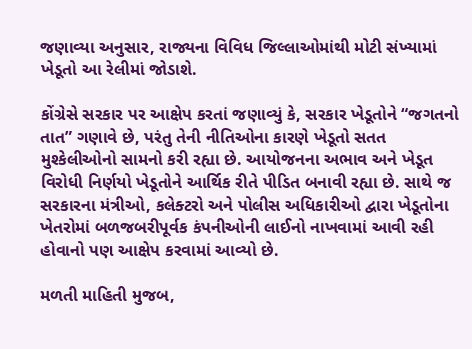જણાવ્યા અનુસાર, રાજ્યના વિવિધ જિલ્લાઓમાંથી મોટી સંખ્યામાં ખેડૂતો આ રેલીમાં જોડાશે.

કોંગ્રેસે સરકાર પર આક્ષેપ કરતાં જણાવ્યું કે, સરકાર ખેડૂતોને “જગતનો તાત” ગણાવે છે, પરંતુ તેની નીતિઓના કારણે ખેડૂતો સતત મુશ્કેલીઓનો સામનો કરી રહ્યા છે. આયોજનના અભાવ અને ખેડૂત વિરોધી નિર્ણયો ખેડૂતોને આર્થિક રીતે પીડિત બનાવી રહ્યા છે. સાથે જ સરકારના મંત્રીઓ, કલેક્ટરો અને પોલીસ અધિકારીઓ દ્વારા ખેડૂતોના ખેતરોમાં બળજબરીપૂર્વક કંપનીઓની લાઈનો નાખવામાં આવી રહી હોવાનો પણ આક્ષેપ કરવામાં આવ્યો છે.

મળતી માહિતી મુજબ,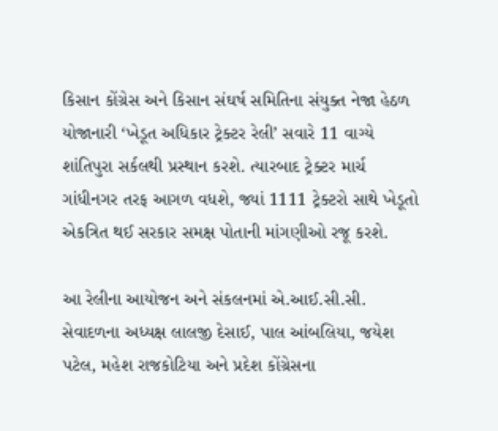કિસાન કોંગ્રેસ અને કિસાન સંઘર્ષ સમિતિના સંયુક્ત નેજા હેઠળ યોજાનારી ‘ખેડૂત અધિકાર ટ્રેક્ટર રેલી’ સવારે 11 વાગ્યે શાંતિપુરા સર્કલથી પ્રસ્થાન કરશે. ત્યારબાદ ટ્રેક્ટર માર્ચ ગાંધીનગર તરફ આગળ વધશે, જ્યાં 1111 ટ્રેક્ટરો સાથે ખેડૂતો એકત્રિત થઈ સરકાર સમક્ષ પોતાની માંગણીઓ રજૂ કરશે.

આ રેલીના આયોજન અને સંકલનમાં એ.આઈ.સી.સી. સેવાદળના અધ્યક્ષ લાલજી દેસાઈ, પાલ આંબલિયા, જયેશ પટેલ, મહેશ રાજકોટિયા અને પ્રદેશ કોંગ્રેસના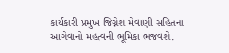કાર્યકારી પ્રમુખ જિગ્નેશ મેવાણી સહિતના આગેવાનો મહત્વની ભૂમિકા ભજવશે.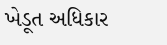ખેડૂત અધિકાર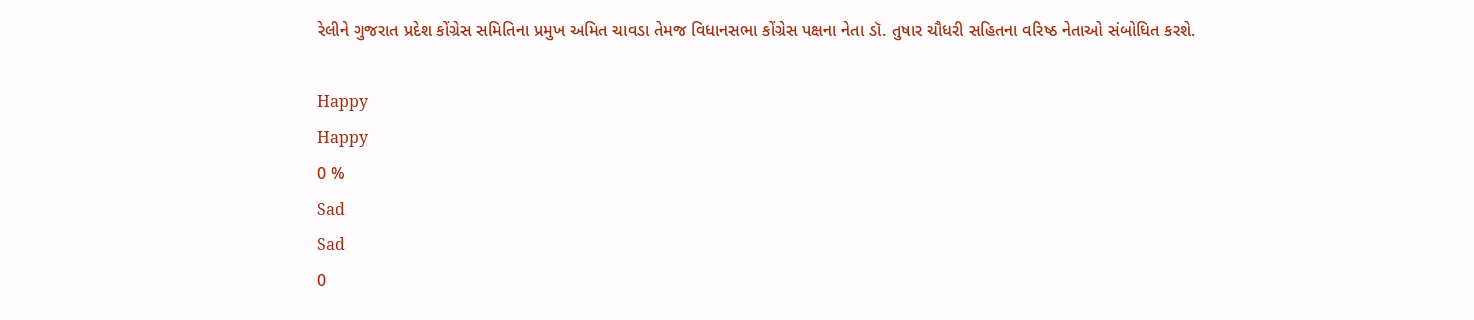રેલીને ગુજરાત પ્રદેશ કોંગ્રેસ સમિતિના પ્રમુખ અમિત ચાવડા તેમજ વિધાનસભા કોંગ્રેસ પક્ષના નેતા ડૉ. તુષાર ચૌધરી સહિતના વરિષ્ઠ નેતાઓ સંબોધિત કરશે.

Happy
Happy
0 %
Sad
Sad
0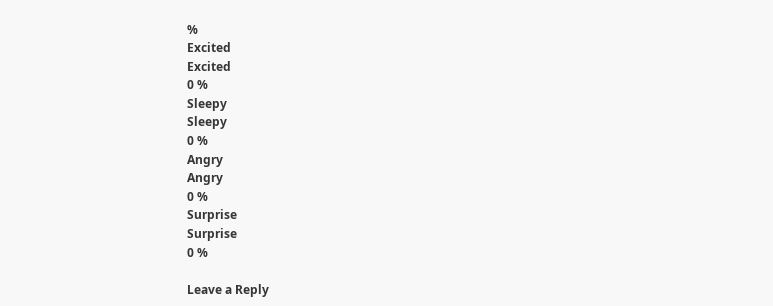%
Excited
Excited
0 %
Sleepy
Sleepy
0 %
Angry
Angry
0 %
Surprise
Surprise
0 %

Leave a Reply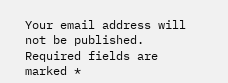Your email address will not be published. Required fields are marked *